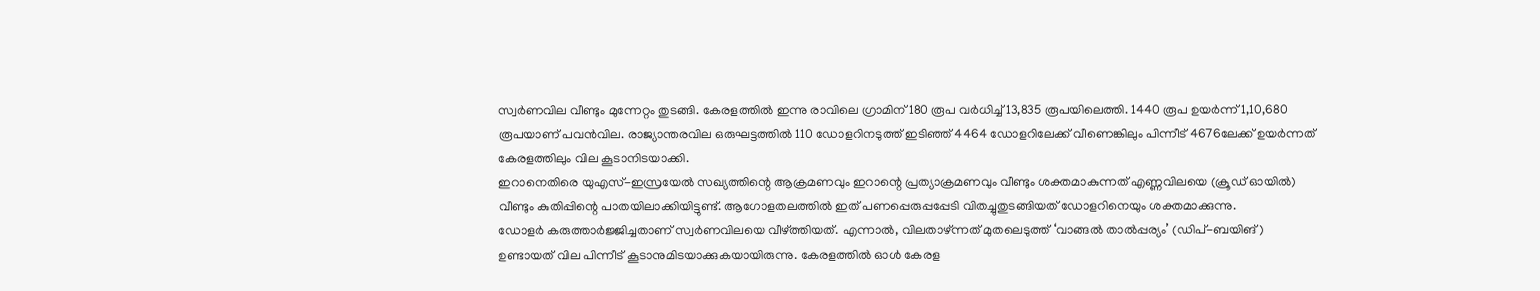സ്വർണവില വീണ്ടും മുന്നേറ്റം തുടങ്ങി. കേരളത്തിൽ ഇന്നു രാവിലെ ഗ്രാമിന് 180 രൂപ വർധിച്ച് 13,835 രൂപയിലെത്തി. 1440 രൂപ ഉയർന്ന് 1,10,680 രൂപയാണ് പവൻവില. രാജ്യാന്തരവില ഒരുഘട്ടത്തിൽ 110 ഡോളറിനടുത്ത് ഇടിഞ്ഞ് 4464 ഡോളറിലേക്ക് വീണെങ്കിലും പിന്നീട് 4676ലേക്ക് ഉയർന്നത് കേരളത്തിലും വില കൂടാനിടയാക്കി.
ഇറാനെതിരെ യുഎസ്-ഇസ്രയേൽ സഖ്യത്തിന്റെ ആക്രമണവും ഇറാന്റെ പ്രത്യാക്രമണവും വീണ്ടും ശക്തമാകുന്നത് എണ്ണവിലയെ (ക്രൂഡ് ഓയിൽ) വീണ്ടും കുതിപ്പിന്റെ പാതയിലാക്കിയിട്ടുണ്ട്. ആഗോളതലത്തിൽ ഇത് പണപ്പെരുപ്പപ്പേടി വിതച്ചുതുടങ്ങിയത് ഡോളറിനെയും ശക്തമാക്കുന്നു.
ഡോളർ കരുത്താർജ്ജിച്ചതാണ് സ്വർണവിലയെ വീഴ്ത്തിയത്. എന്നാൽ, വിലതാഴ്ന്നത് മുതലെടുത്ത് ‘വാങ്ങൽ താൽപ്പര്യം’ (ഡിപ്-ബയിങ്) ഉണ്ടായത് വില പിന്നീട് കൂടാനുമിടയാക്കുകയായിരുന്നു. കേരളത്തിൽ ഓൾ കേരള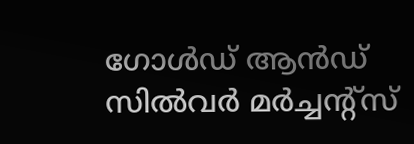ഗോൾഡ് ആൻഡ് സിൽവർ മർച്ചന്റ്സ്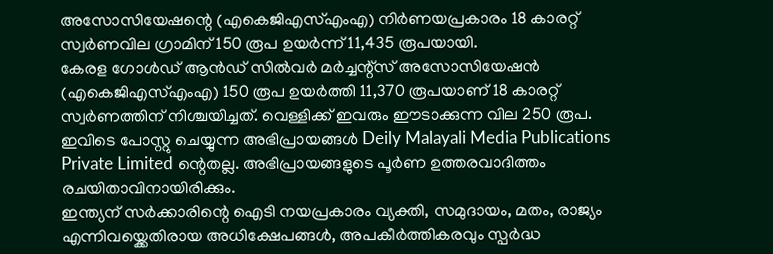അസോസിയേഷന്റെ (എകെജിഎസ്എംഎ) നിർണയപ്രകാരം 18 കാരറ്റ് സ്വർണവില ഗ്രാമിന് 150 രൂപ ഉയർന്ന് 11,435 രൂപയായി.
കേരള ഗോൾഡ് ആൻഡ് സിൽവർ മർച്ചന്റ്സ് അസോസിയേഷൻ (എകെജിഎസ്എംഎ) 150 രൂപ ഉയർത്തി 11,370 രൂപയാണ് 18 കാരറ്റ് സ്വർണത്തിന് നിശ്ചയിച്ചത്. വെള്ളിക്ക് ഇവരും ഈടാക്കുന്ന വില 250 രൂപ.
ഇവിടെ പോസ്റ്റു ചെയ്യുന്ന അഭിപ്രായങ്ങൾ Deily Malayali Media Publications Private Limited ന്റെതല്ല. അഭിപ്രായങ്ങളുടെ പൂർണ ഉത്തരവാദിത്തം രചയിതാവിനായിരിക്കും.
ഇന്ത്യന് സർക്കാരിന്റെ ഐടി നയപ്രകാരം വ്യക്തി, സമുദായം, മതം, രാജ്യം എന്നിവയ്ക്കെതിരായ അധിക്ഷേപങ്ങൾ, അപകീർത്തികരവും സ്പർദ്ധ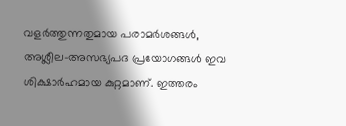വളർത്തുന്നതുമായ പരാമർശങ്ങൾ, അശ്ലീല-അസഭ്യപദ പ്രയോഗങ്ങൾ ഇവ ശിക്ഷാർഹമായ കുറ്റമാണ്. ഇത്തരം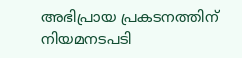അഭിപ്രായ പ്രകടനത്തിന് നിയമനടപടി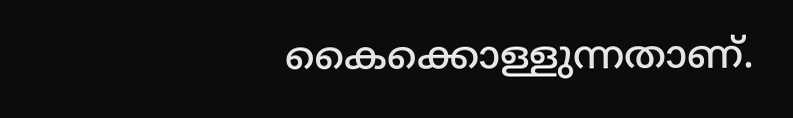കൈക്കൊള്ളുന്നതാണ്.